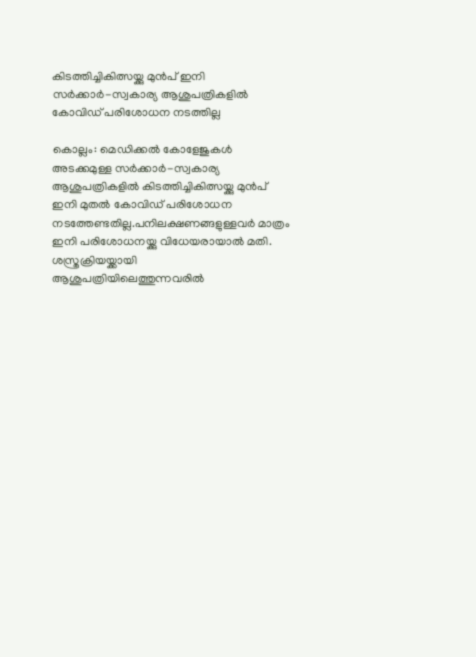കിടത്തിച്ചികിത്സയ്ക്കു മുന്‍പ് ഇനി സര്‍ക്കാര്‍-സ്വകാര്യ ആശുപത്രികളില്‍ കോവിഡ് പരിശോധന നടത്തില്ല

കൊല്ലം: മെഡിക്കല്‍ കോളേജുകള്‍ അടക്കമുള്ള സര്‍ക്കാര്‍-സ്വകാര്യ ആശുപത്രികളില്‍ കിടത്തിച്ചികിത്സയ്ക്കു മുന്‍പ് ഇനി മുതല്‍ കോവിഡ് പരിശോധന നടത്തേണ്ടതില്ല.പനിലക്ഷണങ്ങളുള്ളവര്‍ മാത്രം ഇനി പരിശോധനയ്ക്കു വിധേയരായാല്‍ മതി. ശസ്ത്രക്രിയയ്ക്കായി ആശുപത്രിയിലെത്തുന്നവരില്‍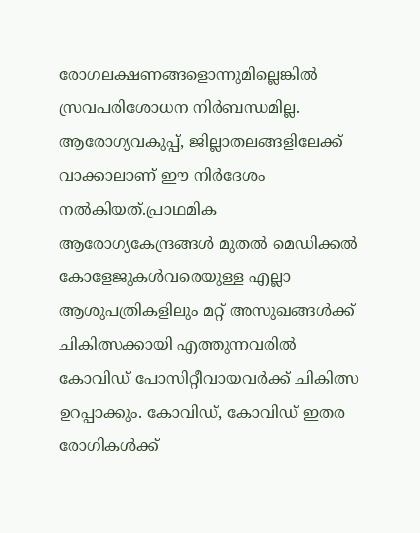രോഗലക്ഷണങ്ങളൊന്നുമില്ലെങ്കില്‍ സ്രവപരിശോധന നിര്‍ബന്ധമില്ല. ആരോഗ്യവകുപ്പ്, ജില്ലാതലങ്ങളിലേക്ക് വാക്കാലാണ് ഈ നിര്‍ദേശം നല്‍കിയത്.പ്രാഥമിക ആരോഗ്യകേന്ദ്രങ്ങള്‍ മുതല്‍ മെഡിക്കല്‍ കോളേജുകള്‍വരെയുള്ള എല്ലാ ആശുപത്രികളിലും മറ്റ് അസുഖങ്ങള്‍ക്ക് ചികിത്സക്കായി എത്തുന്നവരില്‍ കോവിഡ് പോസിറ്റീവായവര്‍ക്ക് ചികിത്സ ഉറപ്പാക്കും. കോവിഡ്, കോവിഡ് ഇതര രോഗികള്‍ക്ക്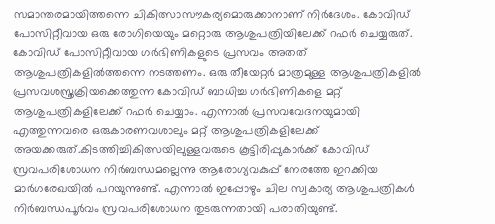സമാന്തരമായിത്തന്നെ ചികിത്സാസൗകര്യമൊരുക്കാനാണ് നിര്‍ദേശം. കോവിഡ് പോസിറ്റീവായ ഒരു രോഗിയെയും മറ്റൊരു ആശുപത്രിയിലേക്ക് റഫര്‍ ചെയ്യരുത്. കോവിഡ് പോസിറ്റീവായ ഗര്‍ഭിണികളുടെ പ്രസവം അതത് ആശുപത്രികളില്‍ത്തന്നെ നടത്തണം. ഒരു തീയേറ്റര്‍ മാത്രമുള്ള ആശുപത്രികളില്‍ പ്രസവശസ്ത്രക്രിയക്കെത്തുന്ന കോവിഡ് ബാധിച്ച ഗര്‍ഭിണികളെ മറ്റ് ആശുപത്രികളിലേക്ക് റഫര്‍ ചെയ്യാം. എന്നാല്‍ പ്രസവവേദനയുമായി എത്തുന്നവരെ ഒരുകാരണവശാലും മറ്റ് ആശുപത്രികളിലേക്ക് അയക്കരുത്.കിടത്തിച്ചികിത്സയിലുള്ളവരുടെ കൂട്ടിരിപ്പുകാര്‍ക്ക് കോവിഡ് സ്രവപരിശോധന നിര്‍ബന്ധമല്ലെന്നു ആരോഗ്യവകുപ്പ് നേരത്തേ ഇറക്കിയ മാര്‍ഗരേഖയില്‍ പറയുന്നുണ്ട്. എന്നാല്‍ ഇപ്പോഴും ചില സ്വകാര്യ ആശുപത്രികള്‍ നിര്‍ബന്ധപൂര്‍വം സ്രവപരിശോധന തുടരുന്നതായി പരാതിയുണ്ട്.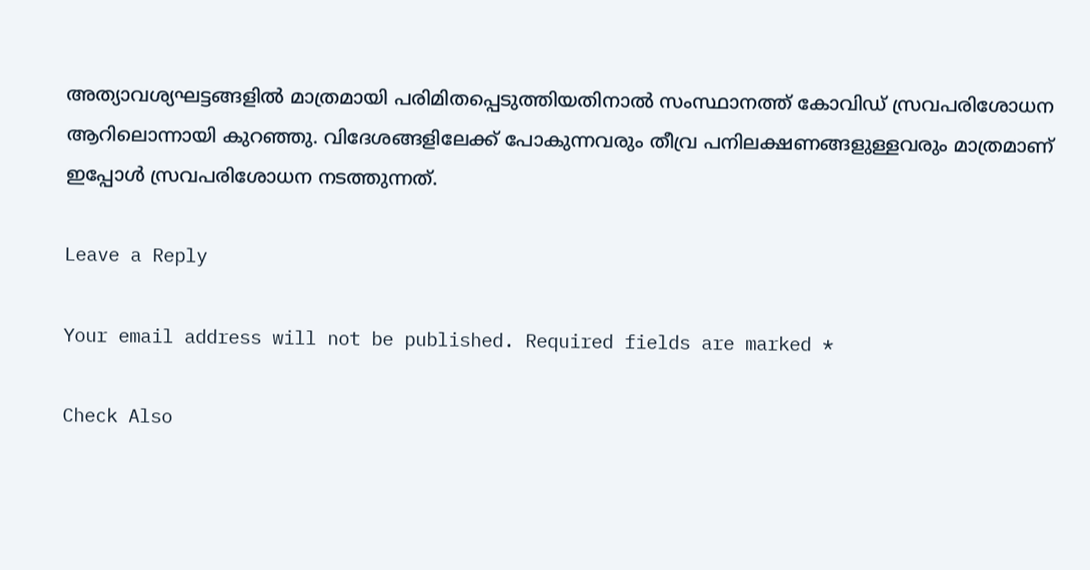അത്യാവശ്യഘട്ടങ്ങളില്‍ മാത്രമായി പരിമിതപ്പെടുത്തിയതിനാല്‍ സംസ്ഥാനത്ത് കോവിഡ് സ്രവപരിശോധന ആറിലൊന്നായി കുറഞ്ഞു. വിദേശങ്ങളിലേക്ക് പോകുന്നവരും തീവ്ര പനിലക്ഷണങ്ങളുള്ളവരും മാത്രമാണ് ഇപ്പോള്‍ സ്രവപരിശോധന നടത്തുന്നത്.

Leave a Reply

Your email address will not be published. Required fields are marked *

Check Also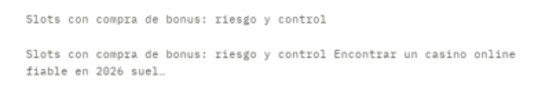Slots con compra de bonus: riesgo y control

Slots con compra de bonus: riesgo y control Encontrar un casino online fiable en 2026 suel…